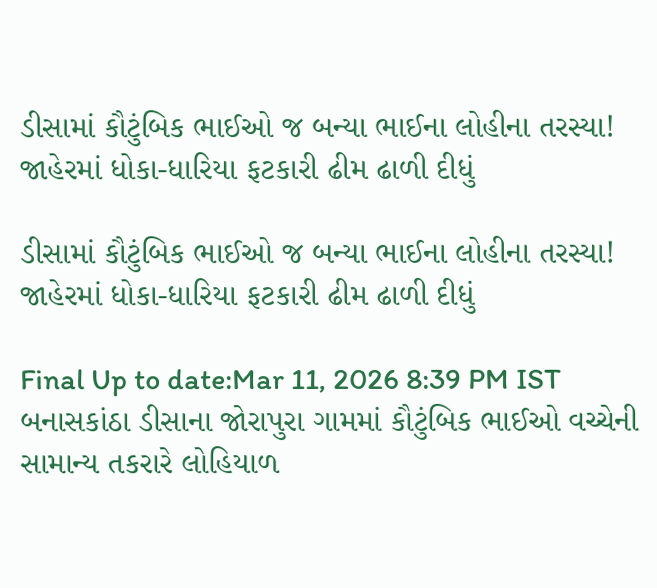ડીસામાં કૌટુંબિક ભાઈઓ જ બન્યા ભાઈના લોહીના તરસ્યા! જાહેરમાં ધોકા-ધારિયા ફટકારી ઢીમ ઢાળી દીધું

ડીસામાં કૌટુંબિક ભાઈઓ જ બન્યા ભાઈના લોહીના તરસ્યા! જાહેરમાં ધોકા-ધારિયા ફટકારી ઢીમ ઢાળી દીધું

Final Up to date:Mar 11, 2026 8:39 PM IST બનાસકાંઠા ડીસાના જોરાપુરા ગામમાં કૌટુંબિક ભાઈઓ વચ્ચેની સામાન્ય તકરારે લોહિયાળ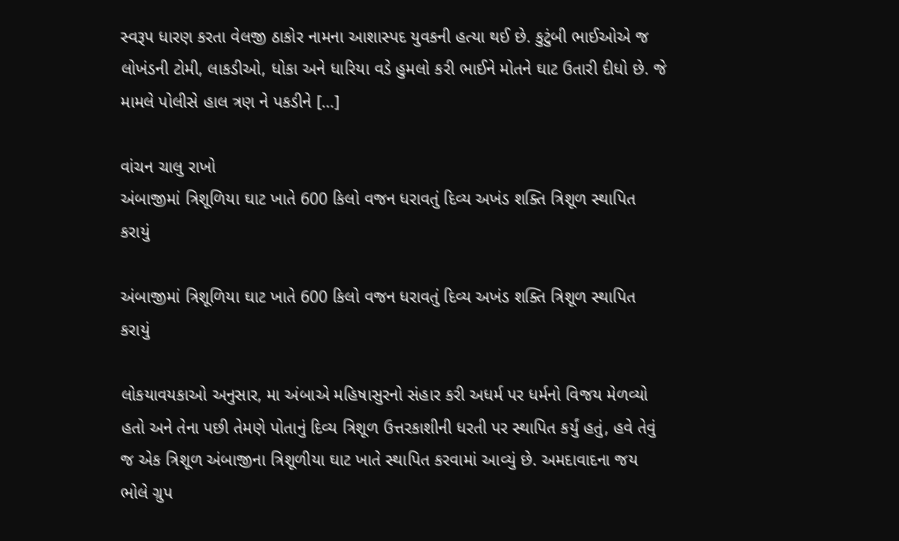સ્વરૂપ ધારણ કરતા વેલજી ઠાકોર નામના આશાસ્પદ યુવકની હત્યા થઈ છે. કુટુંબી ભાઈઓએ જ લોખંડની ટોમી, લાકડીઓ, ધોકા અને ધારિયા વડે હુમલો કરી ભાઈને મોતને ઘાટ ઉતારી દીધો છે. જે મામલે પોલીસે હાલ ત્રણ ને પકડીને […]

વાંચન ચાલુ રાખો
અંબાજીમાં ત્રિશૂળિયા ઘાટ ખાતે 600 કિલો વજન ધરાવતું દિવ્ય અખંડ શક્તિ ત્રિશૂળ સ્થાપિત કરાયું

અંબાજીમાં ત્રિશૂળિયા ઘાટ ખાતે 600 કિલો વજન ધરાવતું દિવ્ય અખંડ શક્તિ ત્રિશૂળ સ્થાપિત કરાયું

લોકયાવયકાઓ અનુસાર, મા અંબાએ મહિષાસુરનો સંહાર કરી અધર્મ પર ધર્મનો વિજય મેળવ્યો હતો અને તેના પછી તેમણે પોતાનું દિવ્ય ત્રિશૂળ ઉત્તરકાશીની ધરતી પર સ્થાપિત કર્યું હતું, હવે તેવું જ એક ત્રિશૂળ અંબાજીના ત્રિશૂળીયા ઘાટ ખાતે સ્થાપિત કરવામાં આવ્યું છે. અમદાવાદના જય ભોલે ગ્રુપ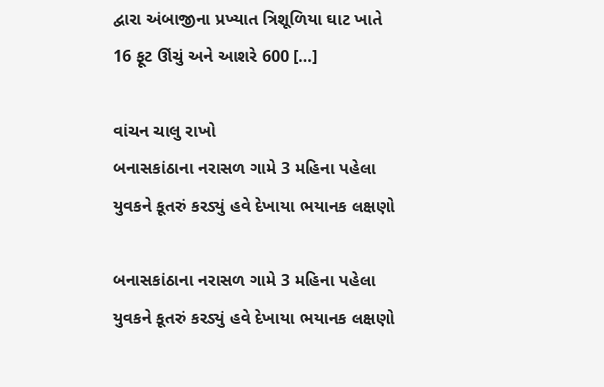દ્વારા અંબાજીના પ્રખ્યાત ત્રિશૂળિયા ઘાટ ખાતે 16 ફૂટ ઊંચું અને આશરે 600 […]

વાંચન ચાલુ રાખો
બનાસકાંઠાના નરાસળ ગામે 3 મહિના પહેલા યુવકને કૂતરું કરડ્યું હવે દેખાયા ભયાનક લક્ષણો

બનાસકાંઠાના નરાસળ ગામે 3 મહિના પહેલા યુવકને કૂતરું કરડ્યું હવે દેખાયા ભયાનક લક્ષણો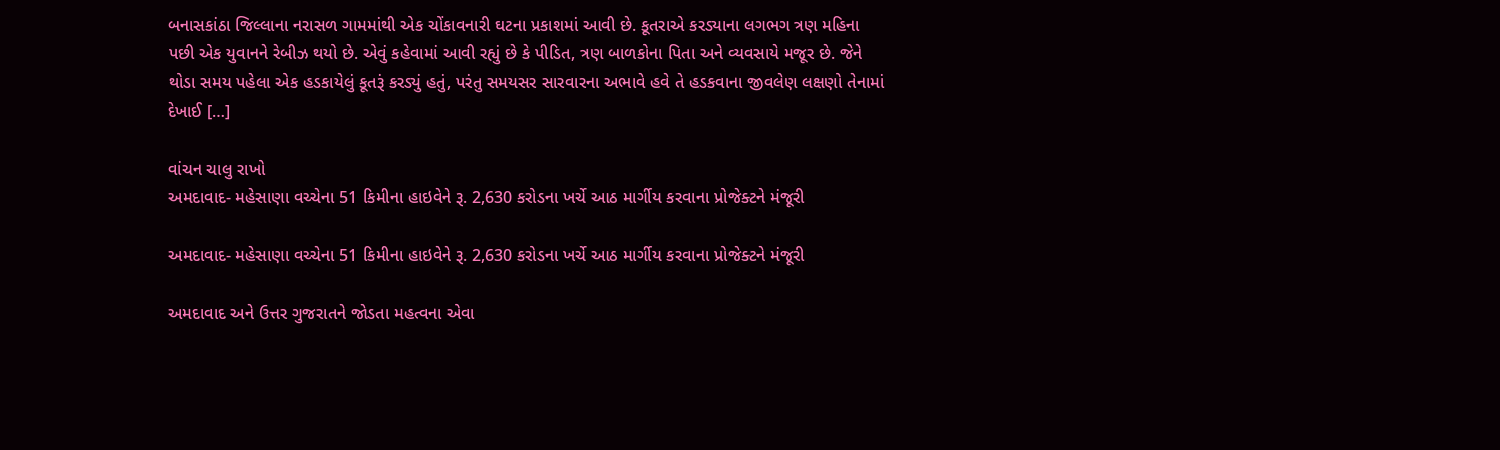બનાસકાંઠા જિલ્લાના નરાસળ ગામમાંથી એક ચોંકાવનારી ઘટના પ્રકાશમાં આવી છે. કૂતરાએ કરડ્યાના લગભગ ત્રણ મહિના પછી એક યુવાનને રેબીઝ થયો છે. એવું કહેવામાં આવી રહ્યું છે કે પીડિત, ત્રણ બાળકોના પિતા અને વ્યવસાયે મજૂર છે. જેને થોડા સમય પહેલા એક હડકાયેલું કૂતરૂં કરડ્યું હતું, પરંતુ સમયસર સારવારના અભાવે હવે તે હડકવાના જીવલેણ લક્ષણો તેનામાં દેખાઈ […]

વાંચન ચાલુ રાખો
અમદાવાદ- મહેસાણા વચ્ચેના 51 કિમીના હાઇવેને રૂ. 2,630 કરોડના ખર્ચે આઠ માર્ગીય કરવાના પ્રોજેક્ટને મંજૂરી

અમદાવાદ- મહેસાણા વચ્ચેના 51 કિમીના હાઇવેને રૂ. 2,630 કરોડના ખર્ચે આઠ માર્ગીય કરવાના પ્રોજેક્ટને મંજૂરી

અમદાવાદ અને ઉત્તર ગુજરાતને જોડતા મહત્વના એવા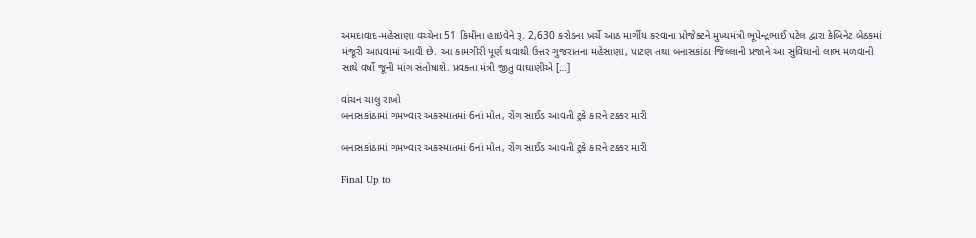અમદાવાદ-મહેસાણા વચ્ચેના 51 કિમીના હાઇવેને રૂ. 2,630 કરોડના ખર્ચે આઠ માર્ગીય કરવાના પ્રોજેક્ટને મુખ્યમંત્રી ભૂપેન્દ્રભાઈ પટેલ દ્વારા કેબિનેટ બેઠકમાં મંજૂરી આપવામાં આવી છે. આ કામગીરી પૂર્ણ થવાથી ઉત્તર ગુજરાતના મહેસાણા, પાટણ તથા બનાસકાંઠા જિલ્લાની પ્રજાને આ સુવિઘાનો લાભ મળવાની સાથે વર્ષો જૂની માંગ સંતોષાશે. પ્રવક્તા મંત્રી જીતુ વાઘાણીએ […]

વાંચન ચાલુ રાખો
બનાસકાંઠામાં ગમખ્વાર અકસ્માતમાં 6નાં મોત, રોંગ સાઈડ આવતી ટ્રકે કારને ટક્કર મારી

બનાસકાંઠામાં ગમખ્વાર અકસ્માતમાં 6નાં મોત, રોંગ સાઈડ આવતી ટ્રકે કારને ટક્કર મારી

Final Up to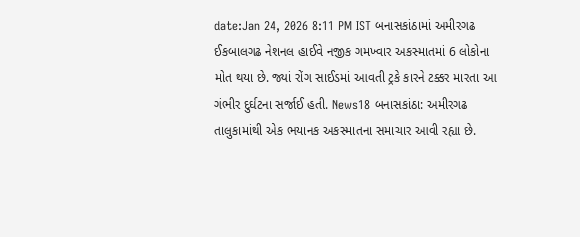date:Jan 24, 2026 8:11 PM IST બનાસકાંઠામાં અમીરગઢ ઈકબાલગઢ નેશનલ હાઈવે નજીક ગમખ્વાર અકસ્માતમાં 6 લોકોના મોત થયા છે. જ્યાં રોંગ સાઈડમાં આવતી ટ્રકે કારને ટક્કર મારતા આ ગંભીર દુર્ઘટના સર્જાઈ હતી. News18 બનાસકાંઠા: અમીરગઢ તાલુકામાંથી એક ભયાનક અકસ્માતના સમાચાર આવી રહ્યા છે.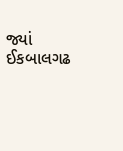જ્યાં ઈકબાલગઢ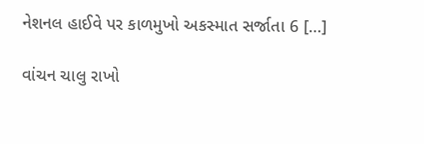નેશનલ હાઈવે પર કાળમુખો અકસ્માત સર્જાતા 6 […]

વાંચન ચાલુ રાખો